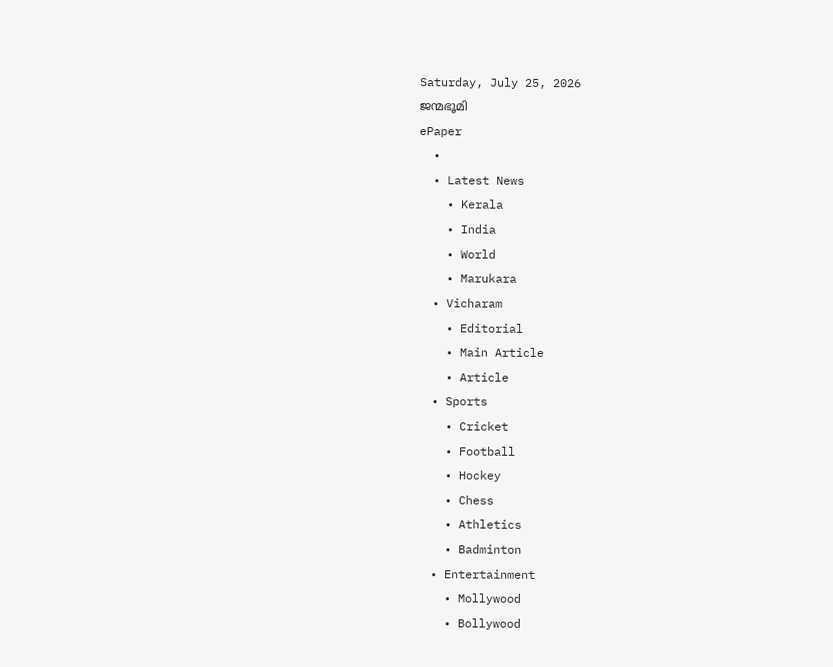Saturday, July 25, 2026
ജന്മഭൂമി
ePaper
  •
  • Latest News
    • Kerala
    • India
    • World
    • Marukara
  • Vicharam
    • Editorial
    • Main Article
    • Article
  • Sports
    • Cricket
    • Football
    • Hockey
    • Chess
    • Athletics
    • Badminton
  • Entertainment
    • Mollywood
    • Bollywood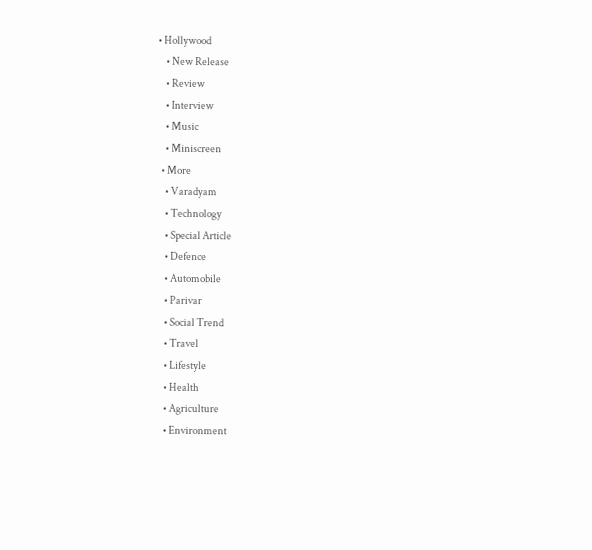• Hollywood
    • New Release
    • Review
    • Interview
    • Music
    • Miniscreen
  • More
    • Varadyam
    • Technology
    • Special Article
    • Defence
    • Automobile
    • Parivar
    • Social Trend
    • Travel
    • Lifestyle
    • Health
    • Agriculture
    • Environment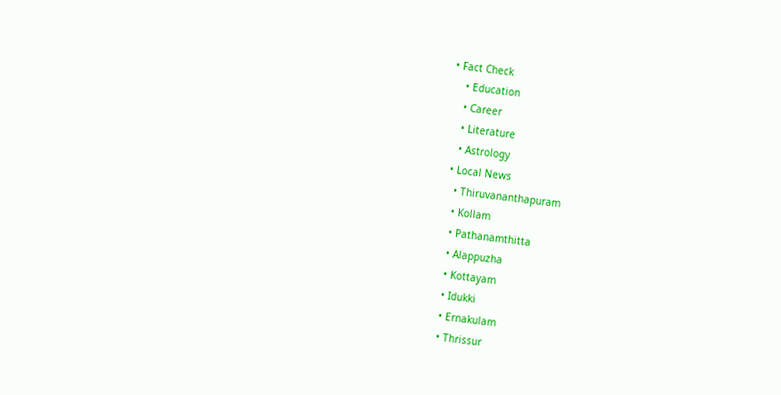• Fact Check
    • Education
    • Career
    • Literature
    • Astrology
  • Local News
    • Thiruvananthapuram
    • Kollam
    • Pathanamthitta
    • Alappuzha
    • Kottayam
    • Idukki
    • Ernakulam
    • Thrissur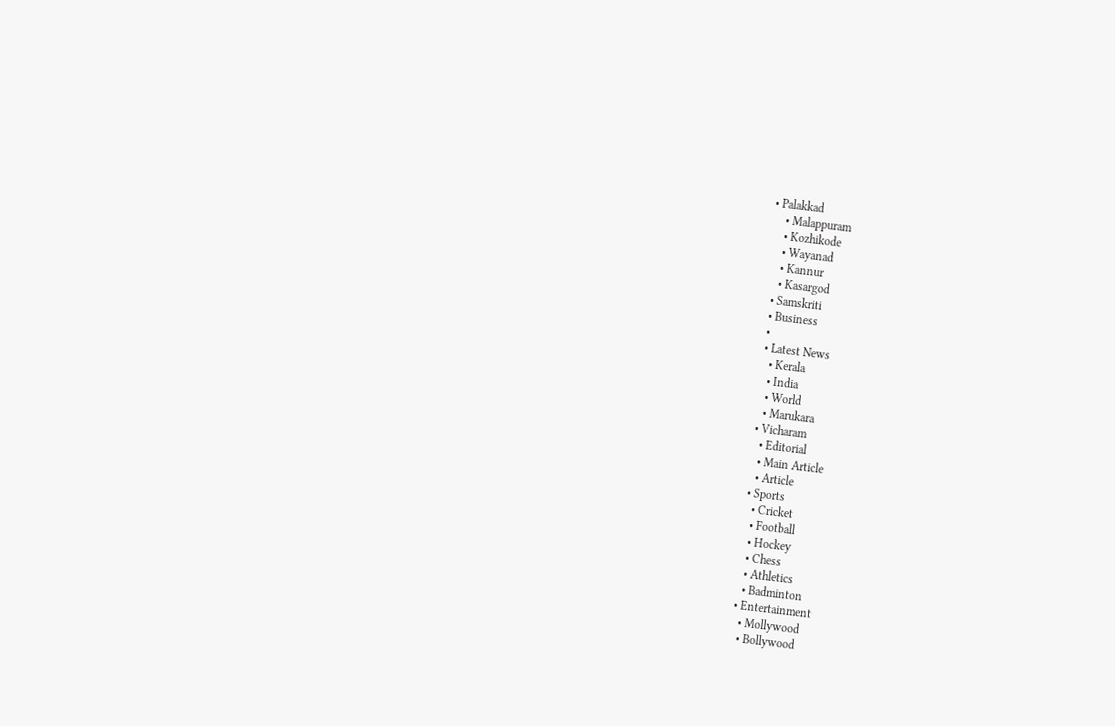• Palakkad
    • Malappuram
    • Kozhikode
    • Wayanad
    • Kannur
    • Kasargod
  • Samskriti
  • Business
  •
  • Latest News
    • Kerala
    • India
    • World
    • Marukara
  • Vicharam
    • Editorial
    • Main Article
    • Article
  • Sports
    • Cricket
    • Football
    • Hockey
    • Chess
    • Athletics
    • Badminton
  • Entertainment
    • Mollywood
    • Bollywood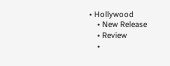• Hollywood
    • New Release
    • Review
    •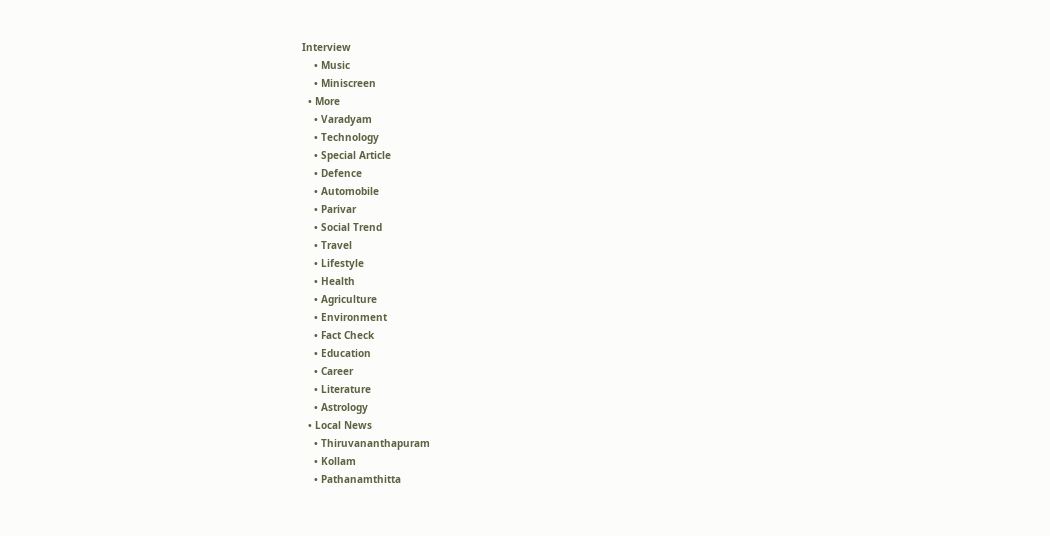Interview
    • Music
    • Miniscreen
  • More
    • Varadyam
    • Technology
    • Special Article
    • Defence
    • Automobile
    • Parivar
    • Social Trend
    • Travel
    • Lifestyle
    • Health
    • Agriculture
    • Environment
    • Fact Check
    • Education
    • Career
    • Literature
    • Astrology
  • Local News
    • Thiruvananthapuram
    • Kollam
    • Pathanamthitta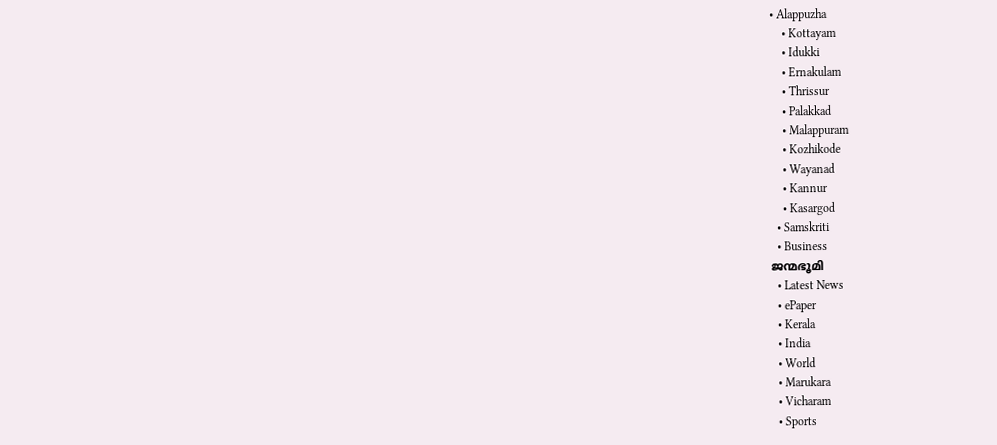• Alappuzha
    • Kottayam
    • Idukki
    • Ernakulam
    • Thrissur
    • Palakkad
    • Malappuram
    • Kozhikode
    • Wayanad
    • Kannur
    • Kasargod
  • Samskriti
  • Business
ജന്മഭൂമി
  • Latest News
  • ePaper
  • Kerala
  • India
  • World
  • Marukara
  • Vicharam
  • Sports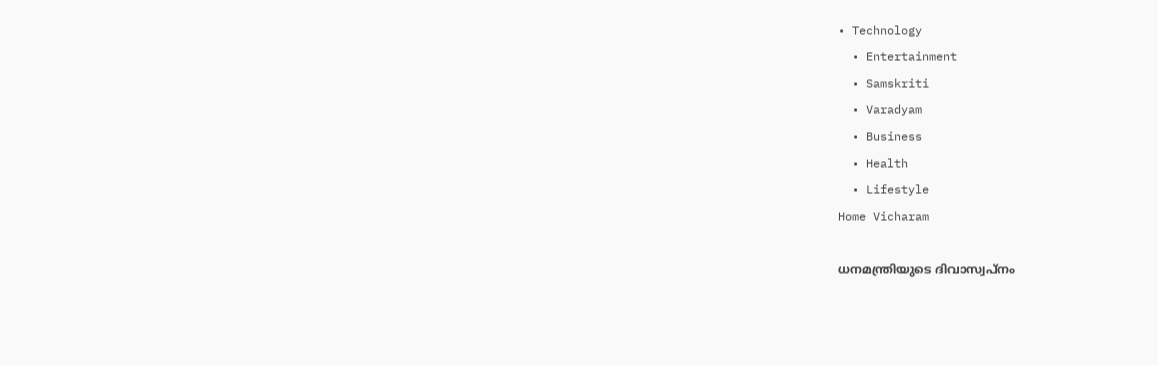• Technology
  • Entertainment
  • Samskriti
  • Varadyam
  • Business
  • Health
  • Lifestyle
Home Vicharam

ധനമന്ത്രിയുടെ ദിവാസ്വപ്‌നം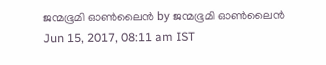ജന്മഭൂമി ഓണ്‍ലൈന്‍ by ജന്മഭൂമി ഓണ്‍ലൈന്‍
Jun 15, 2017, 08:11 am IST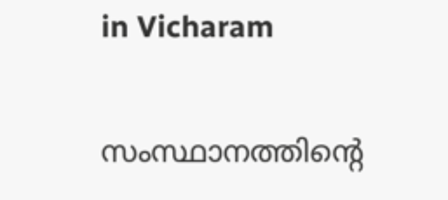in Vicharam

സംസ്ഥാനത്തിന്റെ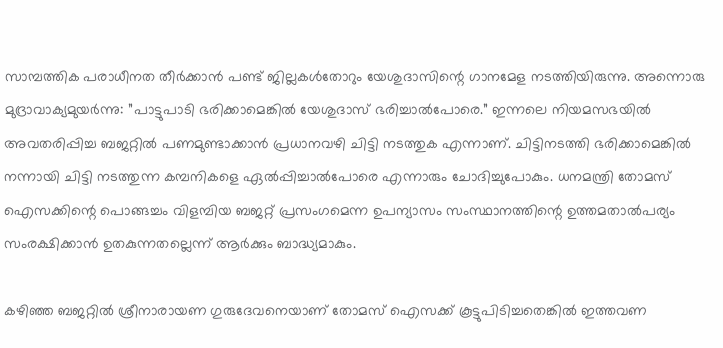സാമ്പത്തിക പരാധീനത തീര്‍ക്കാന്‍ പണ്ട് ജില്ലകള്‍തോറും യേശുദാസിന്റെ ഗാനമേള നടത്തിയിരുന്നു. അന്നൊരു മുദ്രാവാക്യമുയര്‍ന്നു: ”പാട്ടുപാടി ഭരിക്കാമെങ്കില്‍ യേശുദാസ് ഭരിച്ചാല്‍പോരെ.” ഇന്നലെ നിയമസഭയില്‍ അവതരിപ്പിച്ച ബജറ്റില്‍ പണമുണ്ടാക്കാന്‍ പ്രധാനവഴി ചിട്ടി നടത്തുക എന്നാണ്. ചിട്ടിനടത്തി ഭരിക്കാമെങ്കില്‍ നന്നായി ചിട്ടി നടത്തുന്ന കമ്പനികളെ ഏല്‍പ്പിച്ചാല്‍പോരെ എന്നാരും ചോദിച്ചുപോകും. ധനമന്ത്രി തോമസ് ഐസക്കിന്റെ പൊങ്ങച്ചം വിളമ്പിയ ബജറ്റ് പ്രസംഗമെന്ന ഉപന്യാസം സംസ്ഥാനത്തിന്റെ ഉത്തമതാല്‍പര്യം സംരക്ഷിക്കാന്‍ ഉതകുന്നതല്ലെന്ന് ആര്‍ക്കും ബാദ്ധ്യമാകും.

കഴിഞ്ഞ ബജറ്റില്‍ ശ്രീനാരായണ ഗുരുദേവനെയാണ് തോമസ് ഐസക്ക് കൂട്ടുപിടിച്ചതെങ്കില്‍ ഇത്തവണ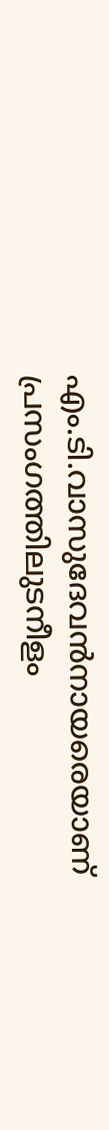എം.ടി.വാസുദേവന്‍നായരെയാണ് പ്രസംഗത്തിലുടനീളം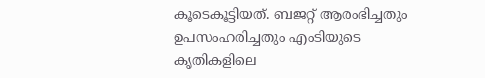കൂടെകൂട്ടിയത്. ബജറ്റ് ആരംഭിച്ചതും ഉപസംഹരിച്ചതും എംടിയുടെ കൃതികളിലെ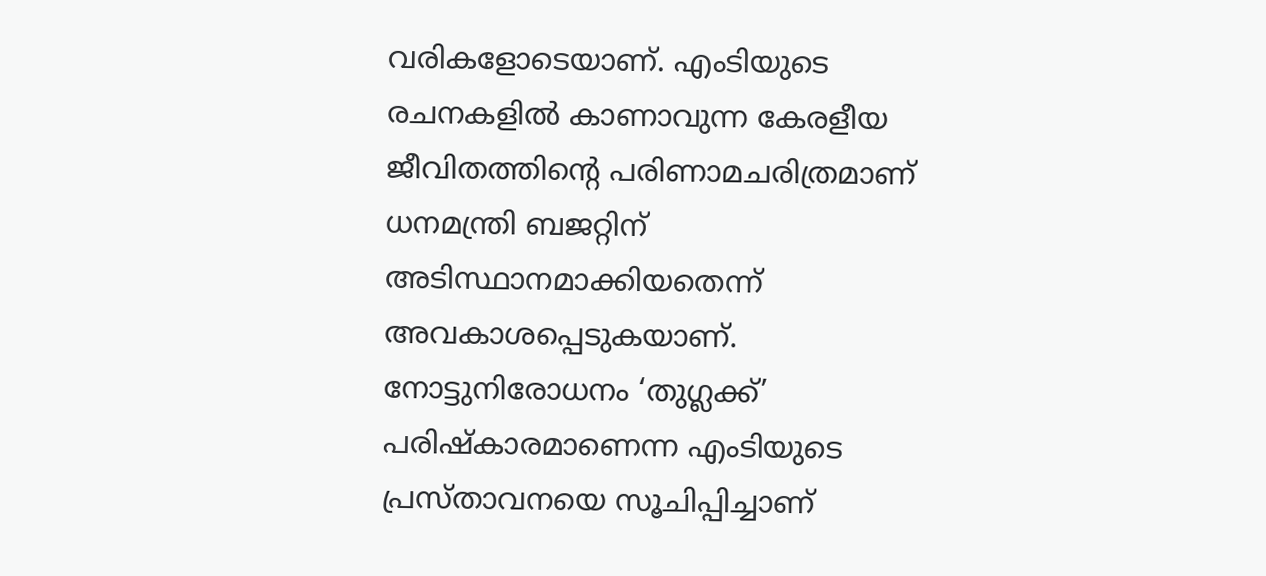വരികളോടെയാണ്. എംടിയുടെ രചനകളില്‍ കാണാവുന്ന കേരളീയ ജീവിതത്തിന്റെ പരിണാമചരിത്രമാണ് ധനമന്ത്രി ബജറ്റിന് അടിസ്ഥാനമാക്കിയതെന്ന് അവകാശപ്പെടുകയാണ്. നോട്ടുനിരോധനം ‘തുഗ്ലക്ക്’ പരിഷ്‌കാരമാണെന്ന എംടിയുടെ പ്രസ്താവനയെ സൂചിപ്പിച്ചാണ്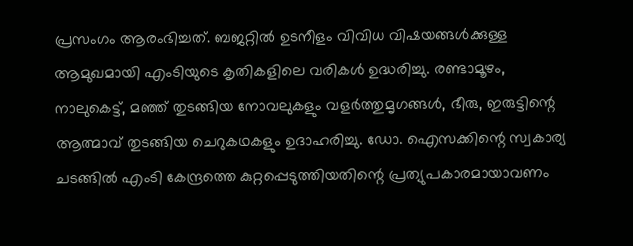പ്രസംഗം ആരംഭിച്ചത്. ബജറ്റില്‍ ഉടനീളം വിവിധ വിഷയങ്ങള്‍ക്കുള്ള ആമുഖമായി എംടിയുടെ കൃതികളിലെ വരികള്‍ ഉദ്ധരിച്ചു. രണ്ടാമൂഴം, നാലുകെട്ട്, മഞ്ഞ് തുടങ്ങിയ നോവലുകളും വളര്‍ത്തുമൃഗങ്ങള്‍, ഭീരു, ഇരുട്ടിന്റെ ആത്മാവ് തുടങ്ങിയ ചെറുകഥകളും ഉദാഹരിച്ചു. ഡോ. ഐസക്കിന്റെ സ്വകാര്യ ചടങ്ങില്‍ എംടി കേന്ദ്രത്തെ കുറ്റപ്പെടുത്തിയതിന്റെ പ്രത്യുപകാരമായാവണം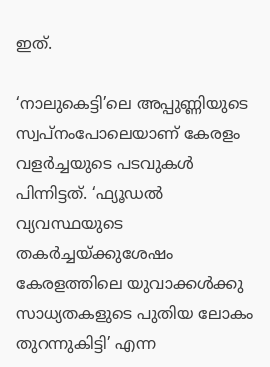ഇത്.

‘നാലുകെട്ടി’ലെ അപ്പുണ്ണിയുടെ സ്വപ്‌നംപോലെയാണ് കേരളം വളര്‍ച്ചയുടെ പടവുകള്‍ പിന്നിട്ടത്. ‘ഫ്യൂഡല്‍ വ്യവസ്ഥയുടെ തകര്‍ച്ചയ്‌ക്കുശേഷം കേരളത്തിലെ യുവാക്കള്‍ക്കു സാധ്യതകളുടെ പുതിയ ലോകം തുറന്നുകിട്ടി’ എന്ന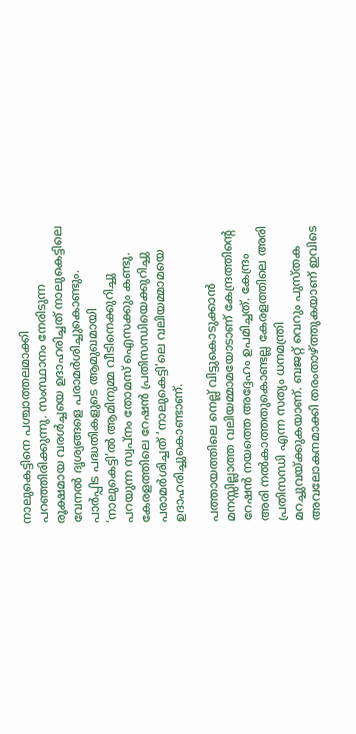നാലുകെട്ടിനെ പശ്ചാത്തലമാക്കി പറഞ്ഞിരിക്കുന്നു. സംസ്ഥാനം നേരിടുന്ന രൂക്ഷമായ വരള്‍ച്ചയെ ഉദാഹരിച്ചത് നാലുകെട്ടിലെ വേനല്‍ ദൃശ്യങ്ങളെ പരാമര്‍ശിച്ചുകൊണ്ടും. പാര്‍പ്പിട പദ്ധതികളുടെ ആമുഖമായി ‘നാലുകെട്ടി’ല്‍ ആമിനുമ്മ വീടിനെക്കുറിച്ചു പറയുന്ന സ്വപ്‌നം തോമസ് ഐസക്കും കണ്ടു. കേരളത്തിലെ റേഷന്‍ പ്രതിസന്ധിയെക്കുറിച്ചു പരാമര്‍ശിച്ചത് ‘നാലുകെട്ടി’ലെ വലിയമ്മാമയെ ഉദാഹരിച്ചുകൊണ്ടാണ്.

പത്തായത്തിലെ നെല്ല് വിട്ടുകൊടുക്കാന്‍ മനസ്സില്ലാത്ത വലിയമ്മാമയോടാണ് കേന്ദ്രത്തിന്റെ റേഷന്‍ നയത്തെ അദ്ദേഹം ഉപമിച്ചത്. കേന്ദ്രം അരി നല്‍കാത്തതുകൊണ്ടല്ല കേരളത്തിലെ അരി പ്രതിസന്ധി എന്ന സത്യം ധനമന്ത്രി മറച്ചുവയ്‌ക്കുകയാണ്. ബജറ്റ് വെറും പുസ്തക അവലോകനമാക്കി തരംതാഴ്‌ത്തുകയാണ് ഇവിടെ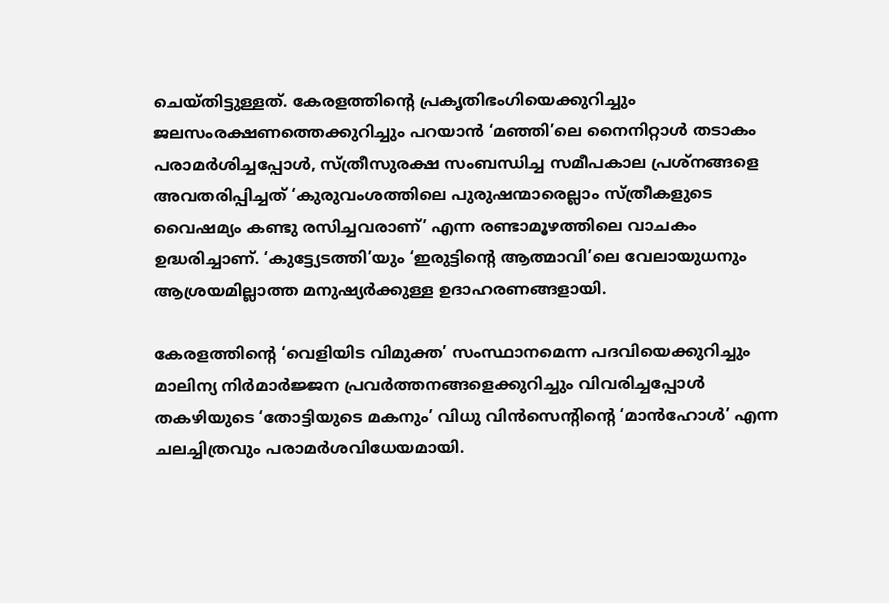ചെയ്തിട്ടുള്ളത്. കേരളത്തിന്റെ പ്രകൃതിഭംഗിയെക്കുറിച്ചും ജലസംരക്ഷണത്തെക്കുറിച്ചും പറയാന്‍ ‘മഞ്ഞി’ലെ നൈനിറ്റാള്‍ തടാകം പരാമര്‍ശിച്ചപ്പോള്‍, സ്ത്രീസുരക്ഷ സംബന്ധിച്ച സമീപകാല പ്രശ്‌നങ്ങളെ അവതരിപ്പിച്ചത് ‘കുരുവംശത്തിലെ പുരുഷന്മാരെല്ലാം സ്ത്രീകളുടെ വൈഷമ്യം കണ്ടു രസിച്ചവരാണ്’ എന്ന രണ്ടാമൂഴത്തിലെ വാചകം ഉദ്ധരിച്ചാണ്. ‘കുട്ട്യേടത്തി’യും ‘ഇരുട്ടിന്റെ ആത്മാവി’ലെ വേലായുധനും ആശ്രയമില്ലാത്ത മനുഷ്യര്‍ക്കുള്ള ഉദാഹരണങ്ങളായി.

കേരളത്തിന്റെ ‘വെളിയിട വിമുക്ത’ സംസ്ഥാനമെന്ന പദവിയെക്കുറിച്ചും മാലിന്യ നിര്‍മാര്‍ജ്ജന പ്രവര്‍ത്തനങ്ങളെക്കുറിച്ചും വിവരിച്ചപ്പോള്‍ തകഴിയുടെ ‘തോട്ടിയുടെ മകനും’ വിധു വിന്‍സെന്റിന്റെ ‘മാന്‍ഹോള്‍’ എന്ന ചലച്ചിത്രവും പരാമര്‍ശവിധേയമായി.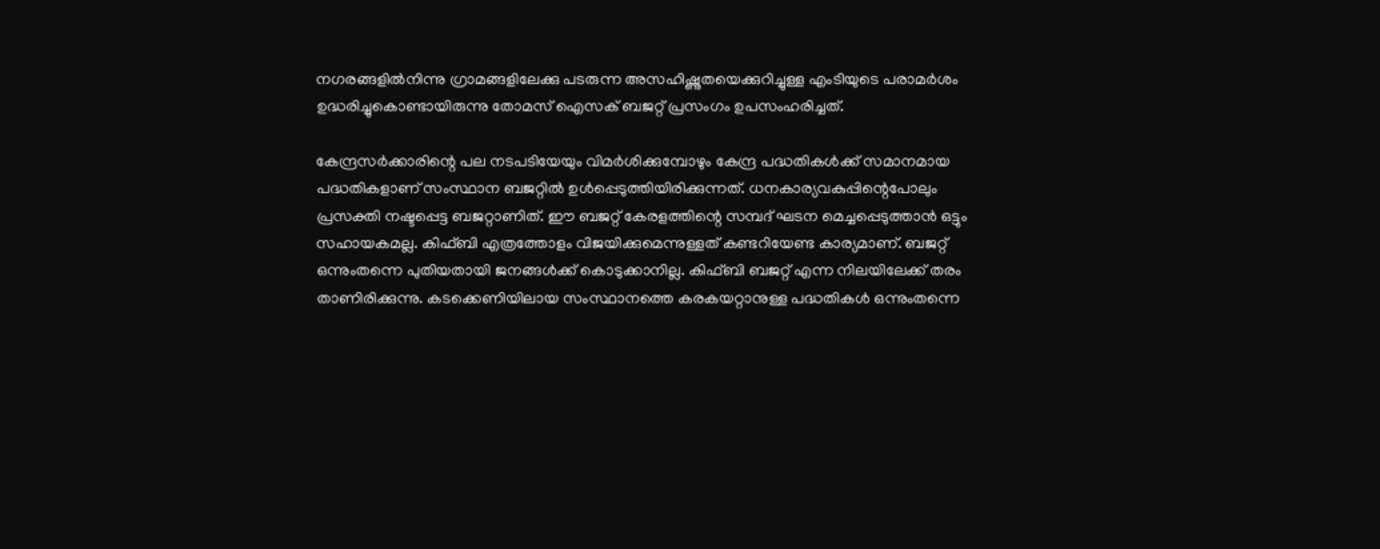നഗരങ്ങളില്‍നിന്നു ഗ്രാമങ്ങളിലേക്കു പടരുന്ന അസഹിഷ്ണുതയെക്കുറിച്ചുള്ള എംടിയുടെ പരാമര്‍ശം ഉദ്ധരിച്ചുകൊണ്ടായിരുന്നു തോമസ് ഐസക് ബജറ്റ് പ്രസംഗം ഉപസംഹരിച്ചത്.

കേന്ദ്രസര്‍ക്കാരിന്റെ പല നടപടിയേയും വിമര്‍ശിക്കുമ്പോഴും കേന്ദ്ര പദ്ധതികള്‍ക്ക് സമാനമായ പദ്ധതികളാണ് സംസ്ഥാന ബജറ്റില്‍ ഉള്‍പ്പെടുത്തിയിരിക്കുന്നത്. ധനകാര്യവകുപ്പിന്റെപോലും പ്രസക്തി നഷ്ടപ്പെട്ട ബജറ്റാണിത്. ഈ ബജറ്റ് കേരളത്തിന്റെ സമ്പദ് ഘടന മെച്ചപ്പെടുത്താന്‍ ഒട്ടും സഹായകമല്ല. കിഫ്ബി എത്രത്തോളം വിജയിക്കുമെന്നുള്ളത് കണ്ടറിയേണ്ട കാര്യമാണ്. ബജറ്റ് ഒന്നുംതന്നെ പുതിയതായി ജനങ്ങള്‍ക്ക് കൊടുക്കാനില്ല. കിഫ്ബി ബജറ്റ് എന്ന നിലയിലേക്ക് തരം താണിരിക്കുന്നു. കടക്കെണിയിലായ സംസ്ഥാനത്തെ കരകയറ്റാനുള്ള പദ്ധതികള്‍ ഒന്നുംതന്നെ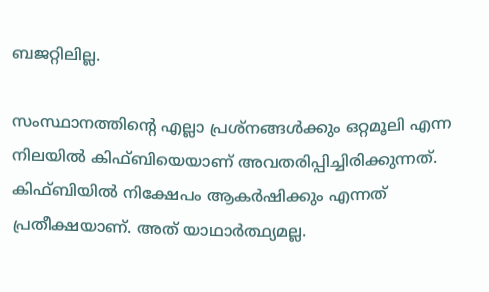ബജറ്റിലില്ല.

സംസ്ഥാനത്തിന്റെ എല്ലാ പ്രശ്‌നങ്ങള്‍ക്കും ഒറ്റമൂലി എന്ന നിലയില്‍ കിഫ്ബിയെയാണ് അവതരിപ്പിച്ചിരിക്കുന്നത്. കിഫ്ബിയില്‍ നിക്ഷേപം ആകര്‍ഷിക്കും എന്നത് പ്രതീക്ഷയാണ്. അത് യാഥാര്‍ത്ഥ്യമല്ല.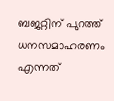ബജറ്റിന് പുറത്ത് ധനസമാഹരണം എന്നത്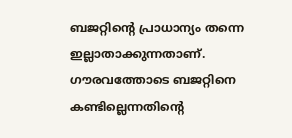ബജറ്റിന്റെ പ്രാധാന്യം തന്നെ ഇല്ലാതാക്കുന്നതാണ്. ഗൗരവത്തോടെ ബജറ്റിനെ കണ്ടില്ലെന്നതിന്റെ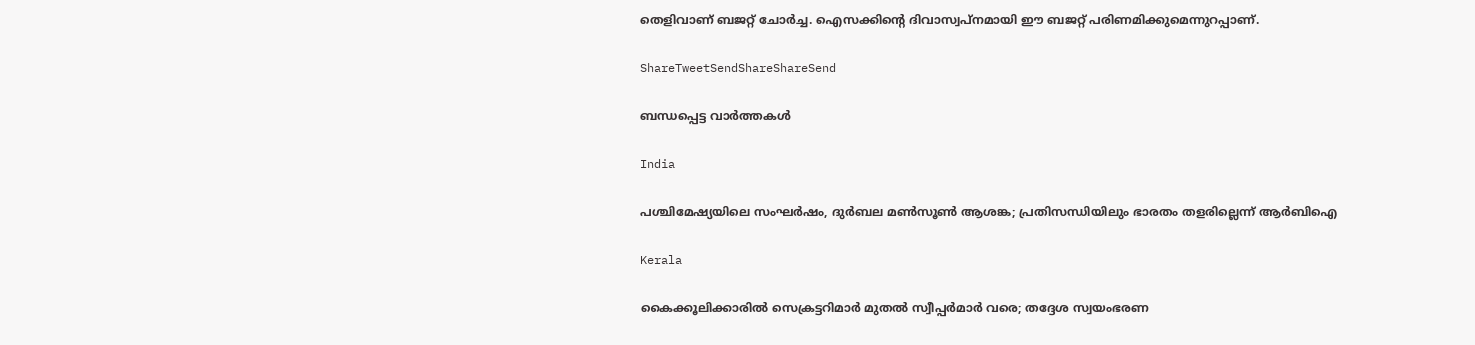തെളിവാണ് ബജറ്റ് ചോര്‍ച്ച. ഐസക്കിന്റെ ദിവാസ്വപ്‌നമായി ഈ ബജറ്റ് പരിണമിക്കുമെന്നുറപ്പാണ്.

ShareTweetSendShareShareSend

ബന്ധപ്പെട്ട വാര്‍ത്തകള്‍

India

പശ്ചിമേഷ്യയിലെ സംഘർഷം, ദുർബല മൺസൂൺ ആശങ്ക; പ്രതിസന്ധിയിലും ഭാരതം തളരില്ലെന്ന് ആർബിഐ

Kerala

കൈക്കൂലിക്കാരില്‍ സെക്രട്ടറിമാര്‍ മുതല്‍ സ്വീപ്പര്‍മാര്‍ വരെ; തദ്ദേശ സ്വയംഭരണ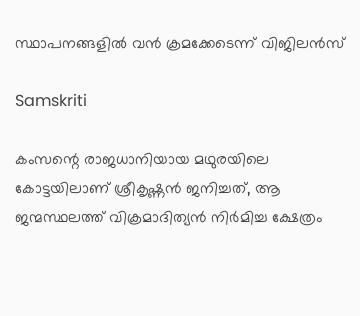സ്ഥാപനങ്ങളില്‍ വന്‍ ക്രമക്കേടെന്ന് വിജിലന്‍സ്

Samskriti

കംസന്റെ രാജധാനിയായ മഥുരയിലെ കോട്ടയിലാണ് ശ്രീകൃഷ്ണന്‍ ജനിച്ചത്, ആ ജന്മസ്ഥലത്ത് വിക്രമാദിത്യന്‍ നിര്‍മിച്ച ക്ഷേത്രം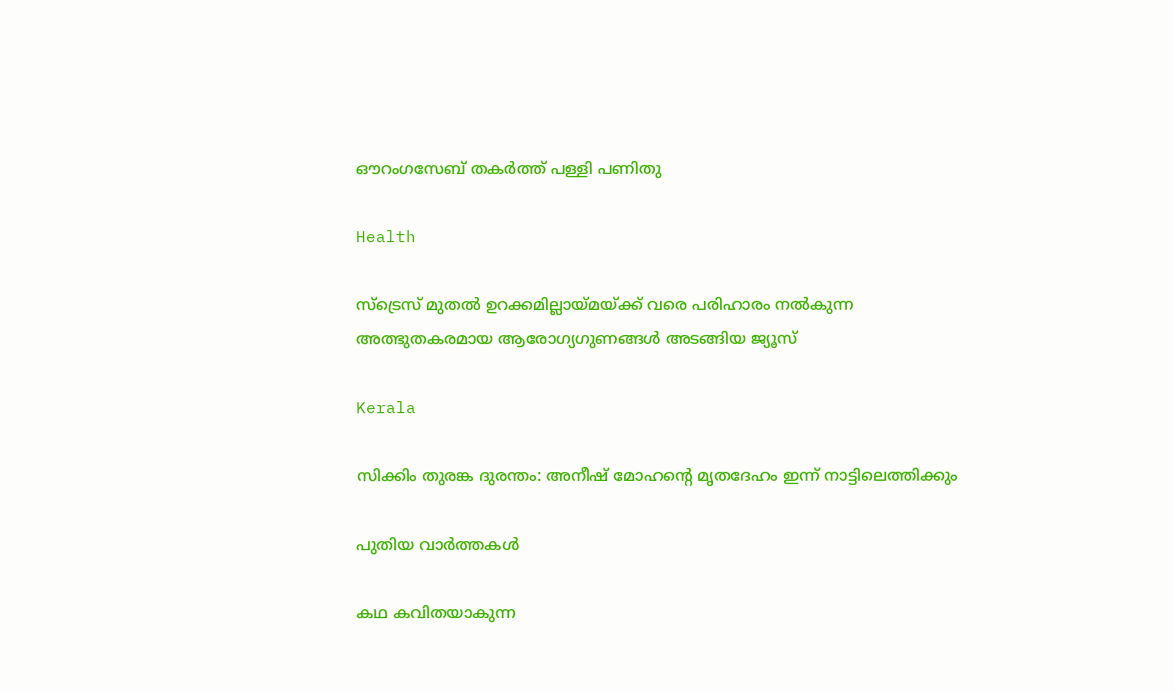ഔറംഗസേബ് തകര്‍ത്ത് പള്ളി പണിതു

Health

സ്ട്രെസ് മുതൽ ഉറക്കമില്ലായ്‌മയ്‌ക്ക് വരെ പരിഹാരം നൽകുന്ന അത്ഭുതകരമായ ആരോഗ്യഗുണങ്ങൾ അടങ്ങിയ ജ്യൂസ്

Kerala

സിക്കിം തുരങ്ക ദുരന്തം: അനീഷ് മോഹന്റെ മൃതദേഹം ഇന്ന് നാട്ടിലെത്തിക്കും

പുതിയ വാര്‍ത്തകള്‍

കഥ കവിതയാകുന്ന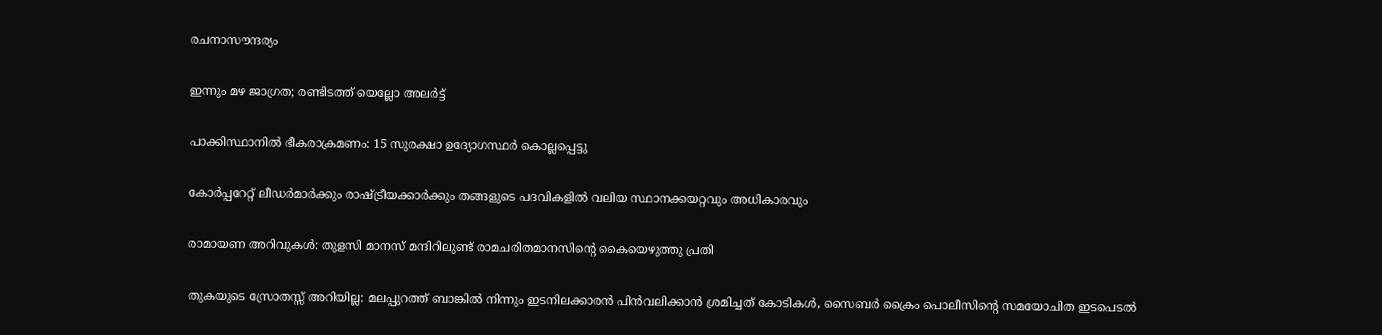രചനാസൗന്ദര്യം

ഇന്നും മഴ ജാഗ്രത; രണ്ടിടത്ത് യെല്ലോ അ‌ലർട്ട്

പാക്കിസ്ഥാനിൽ ഭീകരാക്രമണം: 15 സുരക്ഷാ ഉദ്യോഗസ്ഥർ കൊല്ലപ്പെട്ടു

കോർപ്പറേറ്റ് ലീഡർമാർക്കും രാഷ്‌ട്രീയക്കാർക്കും തങ്ങളുടെ പദവികളിൽ വലിയ സ്ഥാനക്കയറ്റവും അധികാരവും

രാമായണ അറിവുകള്‍: തുളസി മാനസ് മന്ദിറിലുണ്ട് രാമചരിതമാനസിന്റെ കൈയെഴുത്തു പ്രതി

തുകയുടെ സ്രോതസ്സ് അറിയില്ല: മലപ്പുറത്ത് ബാങ്കിൽ നിന്നും ഇടനിലക്കാരൻ പിൻവലിക്കാൻ ശ്രമിച്ചത് കോടികൾ, സൈബർ ക്രൈം പൊലീസിന്റെ സമയോചിത ഇടപെടൽ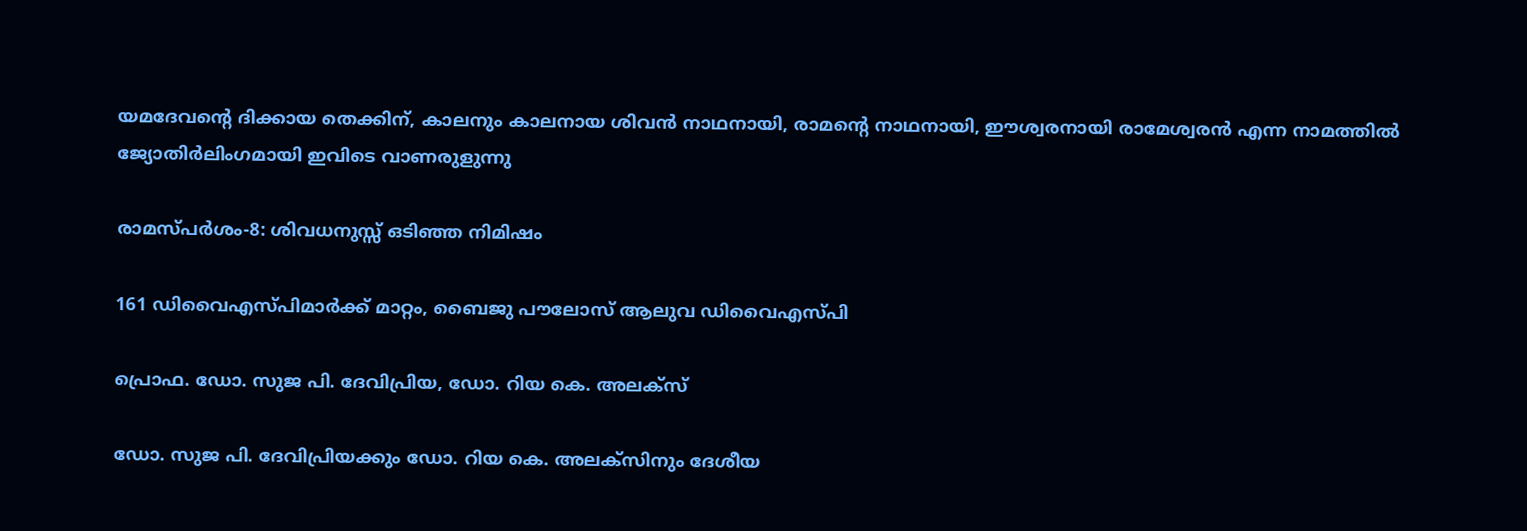യമദേവന്റെ ദിക്കായ തെക്കിന്, കാലനും കാലനായ ശിവന്‍ നാഥനായി, രാമന്റെ നാഥനായി, ഈശ്വരനായി രാമേശ്വരന്‍ എന്ന നാമത്തില്‍ ജ്യോതിര്‍ലിംഗമായി ഇവിടെ വാണരുളുന്നു

രാമസ്പര്‍ശം-8: ശിവധനുസ്സ് ഒടിഞ്ഞ നിമിഷം

161 ഡിവൈഎസ്പിമാര്‍ക്ക് മാറ്റം, ബൈജു പൗലോസ് ആലുവ ഡിവൈഎസ്പി

പ്രൊഫ. ഡോ. സുജ പി. ദേവിപ്രിയ, ഡോ. റിയ കെ. അലക്‌സ്‌

ഡോ. സുജ പി. ദേവിപ്രിയക്കും ഡോ. റിയ കെ. അലക്‌സിനും ദേശീയ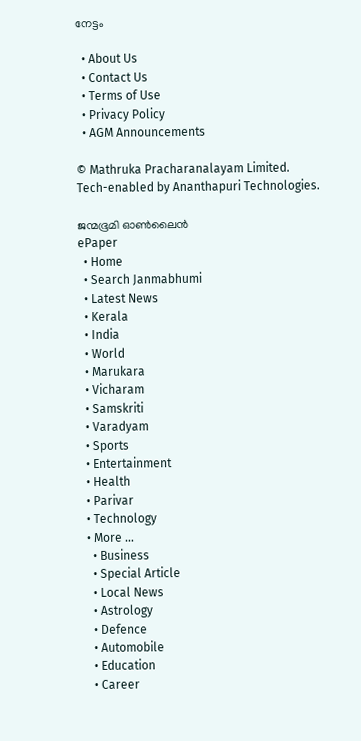നേട്ടം

  • About Us
  • Contact Us
  • Terms of Use
  • Privacy Policy
  • AGM Announcements

© Mathruka Pracharanalayam Limited.
Tech-enabled by Ananthapuri Technologies.

ജന്മഭൂമി ഓണ്‍ലൈന്‍
ePaper
  • Home
  • Search Janmabhumi
  • Latest News
  • Kerala
  • India
  • World
  • Marukara
  • Vicharam
  • Samskriti
  • Varadyam
  • Sports
  • Entertainment
  • Health
  • Parivar
  • Technology
  • More …
    • Business
    • Special Article
    • Local News
    • Astrology
    • Defence
    • Automobile
    • Education
    • Career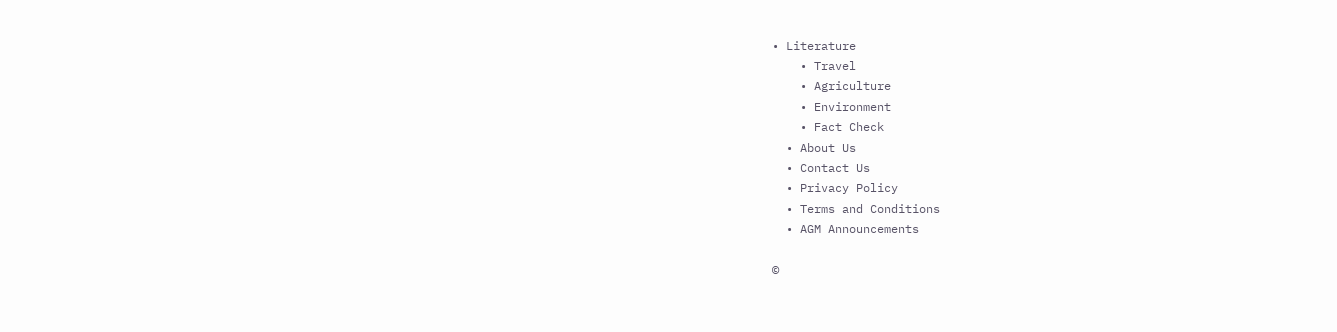• Literature
    • Travel
    • Agriculture
    • Environment
    • Fact Check
  • About Us
  • Contact Us
  • Privacy Policy
  • Terms and Conditions
  • AGM Announcements

©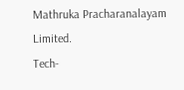Mathruka Pracharanalayam Limited.
Tech-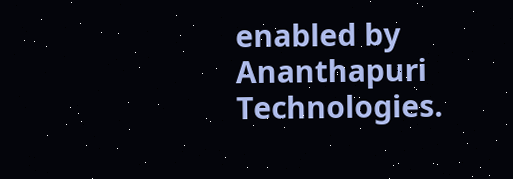enabled by Ananthapuri Technologies.